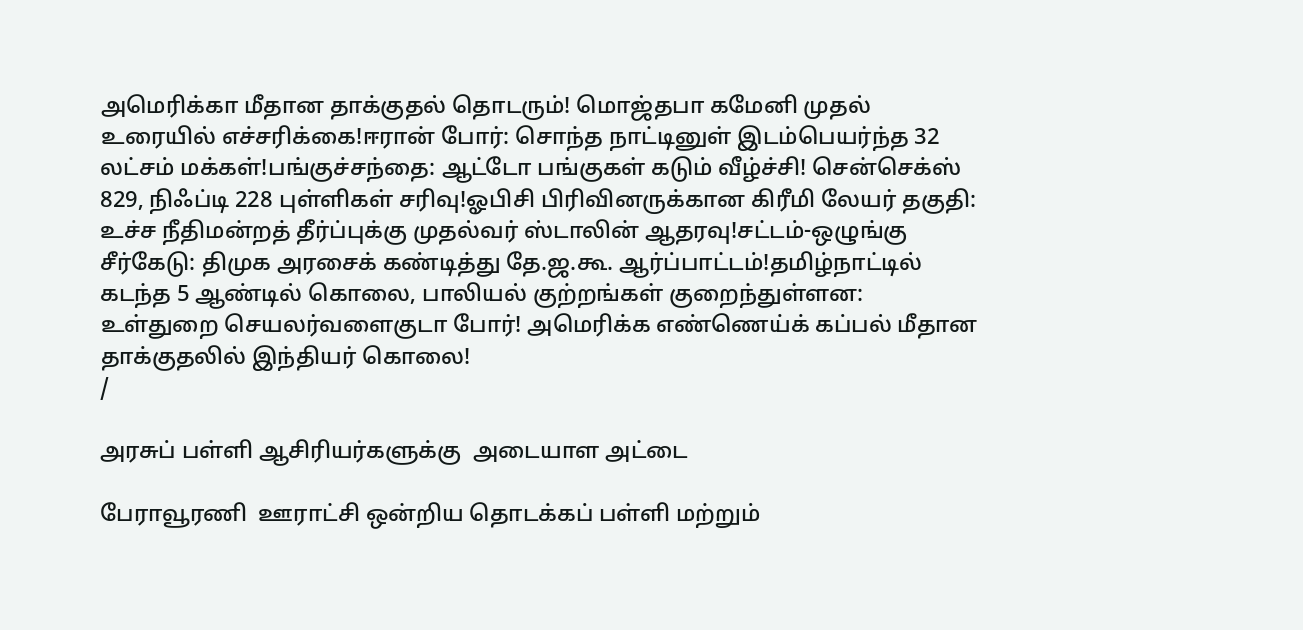அமெரிக்கா மீதான தாக்குதல் தொடரும்! மொஜ்தபா கமேனி முதல் உரையில் எச்சரிக்கை!ஈரான் போர்: சொந்த நாட்டினுள் இடம்பெயர்ந்த 32 லட்சம் மக்கள்!பங்குச்சந்தை: ஆட்டோ பங்குகள் கடும் வீழ்ச்சி! சென்செக்ஸ் 829, நிஃப்டி 228 புள்ளிகள் சரிவு!ஓபிசி பிரிவினருக்கான கிரீமி லேயர் தகுதி: உச்ச நீதிமன்றத் தீர்ப்புக்கு முதல்வர் ஸ்டாலின் ஆதரவு!சட்டம்-ஒழுங்கு சீர்கேடு: திமுக அரசைக் கண்டித்து தே.ஜ.கூ. ஆர்ப்பாட்டம்!தமிழ்நாட்டில் கடந்த 5 ஆண்டில் கொலை, பாலியல் குற்றங்கள் குறைந்துள்ளன: உள்துறை செயலர்வளைகுடா போர்! அமெரிக்க எண்ணெய்க் கப்பல் மீதான தாக்குதலில் இந்தியர் கொலை!
/

அரசுப் பள்ளி ஆசிரியர்களுக்கு  அடையாள அட்டை

பேராவூரணி  ஊராட்சி ஒன்றிய தொடக்கப் பள்ளி மற்றும்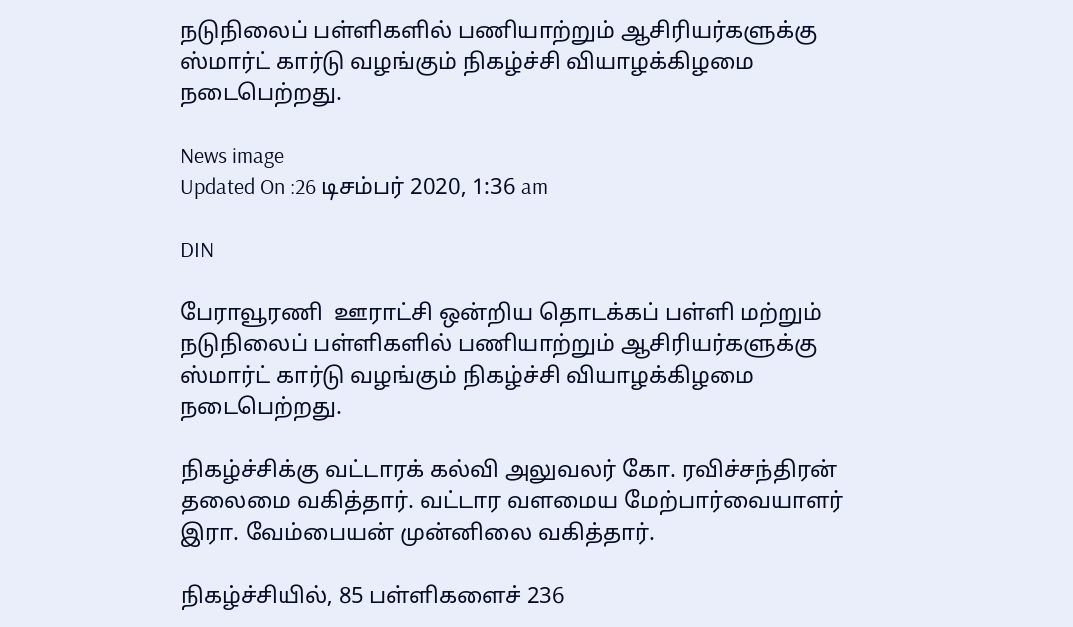நடுநிலைப் பள்ளிகளில் பணியாற்றும் ஆசிரியர்களுக்கு ஸ்மார்ட் கார்டு வழங்கும் நிகழ்ச்சி வியாழக்கிழமை நடைபெற்றது.

News image
Updated On :26 டிசம்பர் 2020, 1:36 am

DIN

பேராவூரணி  ஊராட்சி ஒன்றிய தொடக்கப் பள்ளி மற்றும் நடுநிலைப் பள்ளிகளில் பணியாற்றும் ஆசிரியர்களுக்கு ஸ்மார்ட் கார்டு வழங்கும் நிகழ்ச்சி வியாழக்கிழமை நடைபெற்றது.

நிகழ்ச்சிக்கு வட்டாரக் கல்வி அலுவலர் கோ. ரவிச்சந்திரன் தலைமை வகித்தார். வட்டார வளமைய மேற்பார்வையாளர் இரா. வேம்பையன் முன்னிலை வகித்தார்.

நிகழ்ச்சியில், 85 பள்ளிகளைச் 236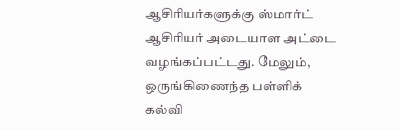ஆசிரியர்களுக்கு ஸ்மார்ட் ஆசிரியர் அடையாள அட்டை வழங்கப்பட்டது. மேலும், ஒருங்கிணைந்த பள்ளிக் கல்வி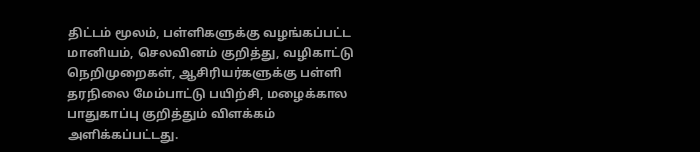திட்டம் மூலம், பள்ளிகளுக்கு வழங்கப்பட்ட மானியம், செலவினம் குறித்து, வழிகாட்டு நெறிமுறைகள், ஆசிரியர்களுக்கு பள்ளி தரநிலை மேம்பாட்டு பயிற்சி, மழைக்கால பாதுகாப்பு குறித்தும் விளக்கம் அளிக்கப்பட்டது.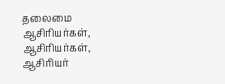தலைமை ஆசிரியர்கள், ஆசிரியர்கள், ஆசிரியர்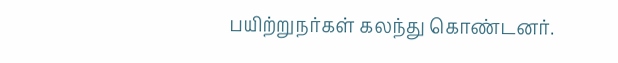பயிற்றுநர்கள் கலந்து கொண்டனர்.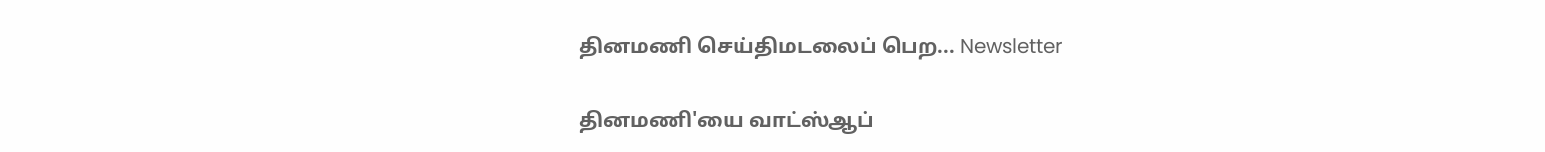தினமணி செய்திமடலைப் பெற... Newsletter

தினமணி'யை வாட்ஸ்ஆப்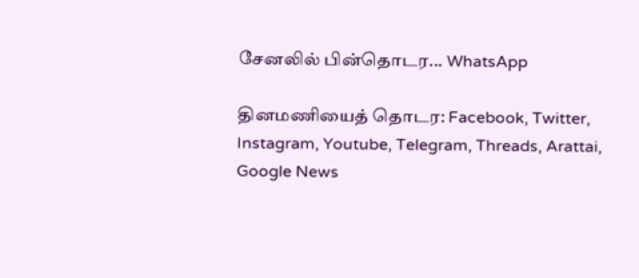சேனலில் பின்தொடர... WhatsApp

தினமணியைத் தொடர: Facebook, Twitter, Instagram, Youtube, Telegram, Threads, Arattai, Google News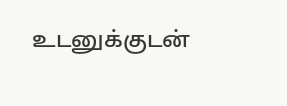உடனுக்குடன்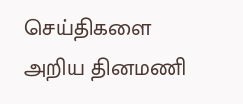செய்திகளை அறிய தினமணி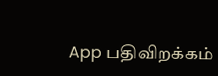App பதிவிறக்கம்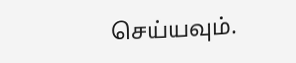செய்யவும்.